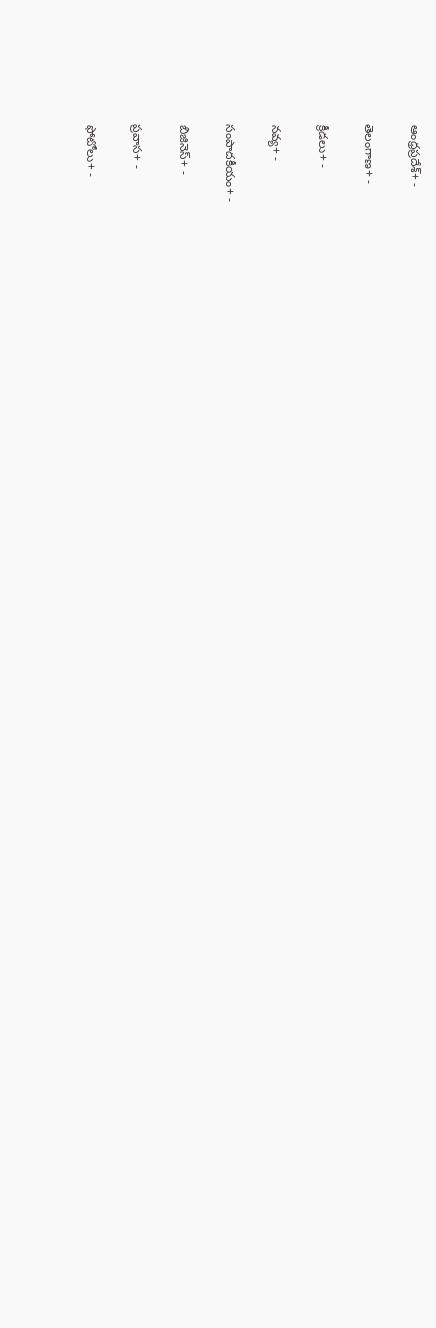ఆంధ్రప్రదేశ్+ -

తెలంగాణ+ -

క్రీడలు+ -

నవ్య+ -

సంపాదకీయం+ -

బిజినెస్+ -

ప్రవాస+ -

ఫోటోలు+ -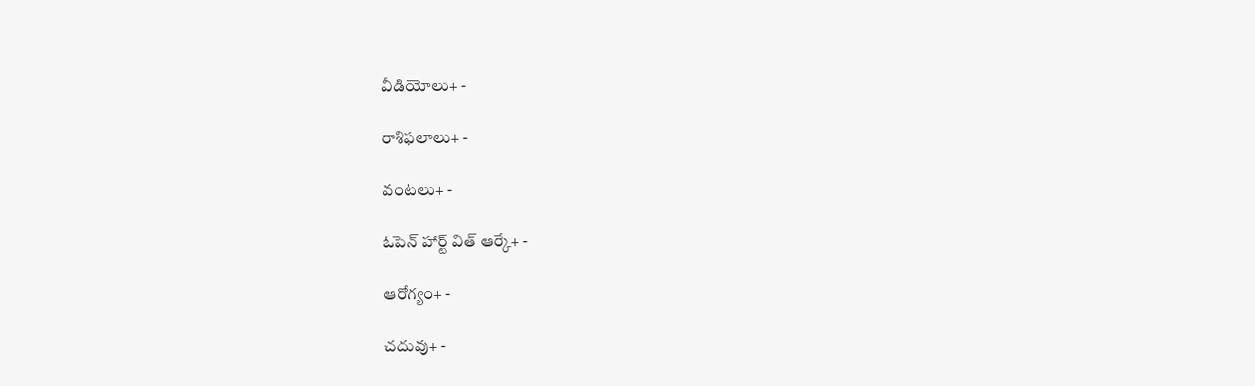వీడియోలు+ -

రాశిఫలాలు+ -

వంటలు+ -

ఓపెన్ హార్ట్ విత్ ఆర్కే+ -

ఆరోగ్యం+ -

చదువు+ -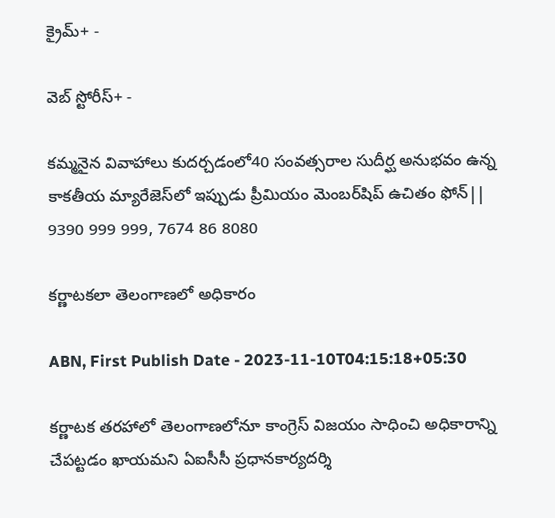క్రైమ్+ -

వెబ్ స్టోరీస్+ -

కమ్మనైన వివాహాలు కుదర్చడంలో40 సంవత్సరాల సుదీర్ఘ అనుభవం ఉన్న కాకతీయ మ్యారేజెస్‌లో ఇప్పుడు ప్రీమియం మెంబర్‌షిప్‌ ఉచితం ఫోన్|| 9390 999 999, 7674 86 8080

కర్ణాటకలా తెలంగాణలో అధికారం

ABN, First Publish Date - 2023-11-10T04:15:18+05:30

కర్ణాటక తరహాలో తెలంగాణలోనూ కాంగ్రెస్‌ విజయం సాధించి అధికారాన్ని చేపట్టడం ఖాయమని ఏఐసీసీ ప్రధానకార్యదర్శి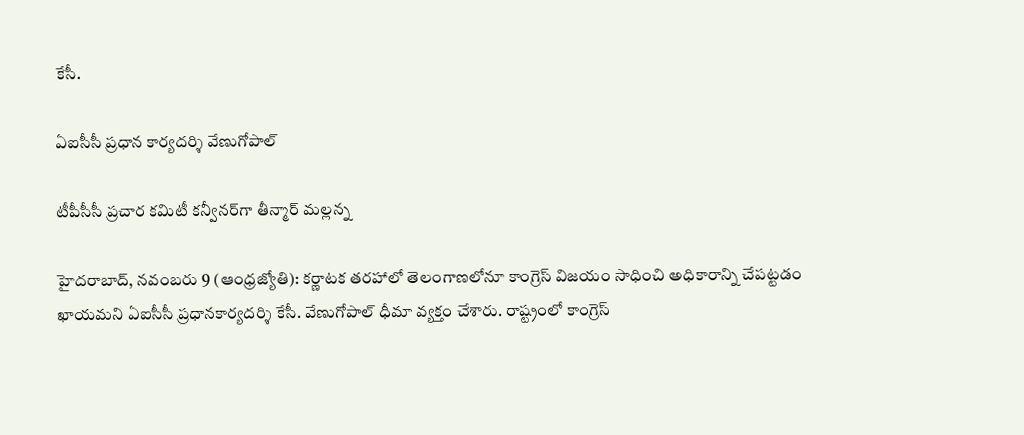కేసీ.

ఏఐసీసీ ప్రధాన కార్యదర్శి వేణుగోపాల్‌

టీపీసీసీ ప్రచార కమిటీ కన్వీనర్‌గా తీన్మార్‌ మల్లన్న

హైదరాబాద్‌, నవంబరు 9 (ఆంధ్రజ్యోతి): కర్ణాటక తరహాలో తెలంగాణలోనూ కాంగ్రెస్‌ విజయం సాధించి అధికారాన్ని చేపట్టడం ఖాయమని ఏఐసీసీ ప్రధానకార్యదర్శి కేసీ. వేణుగోపాల్‌ ధీమా వ్యక్తం చేశారు. రాష్ట్రంలో కాంగ్రెస్‌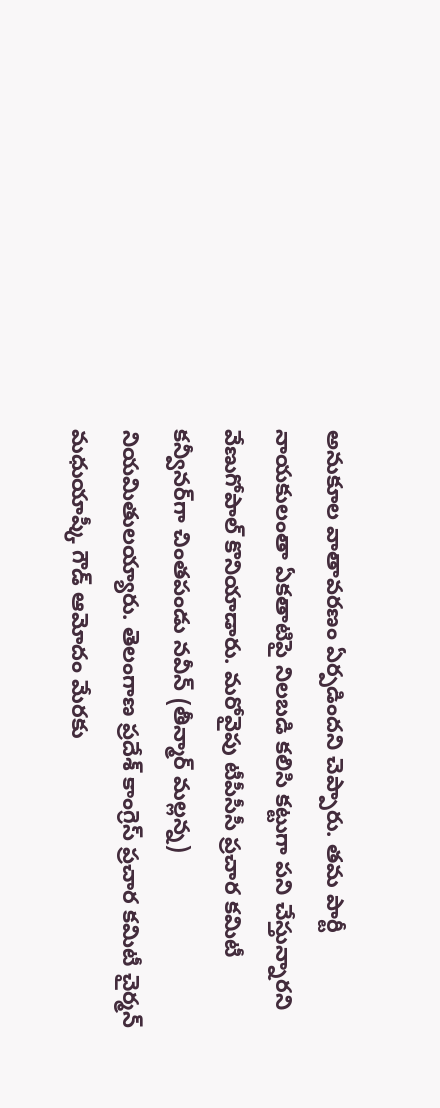అనుకూల వాతావరణం ఏర్పడిందని చెప్పారు. తమ పార్టీ నాయకులంతా ఏకతాటిపై నిలబడి కలిసి కట్టుగా పని చేస్తున్నారని వేణుగోపాల్‌ కొనియాడారు. మరోవైపు టీపీసీసీ ప్రచార కమిటీ కన్వీనర్‌గా చింతపండు నవీన్‌ (తీన్మార్‌ మల్లన్న) నియమితులయ్యారు. తెలంగాణ ప్రదేశ్‌ కాంగ్రెస్‌ ప్రచార కమిటీ చైర్మన్‌ మధుయాష్కీ గౌడ్‌ ఆమోదం మేరకు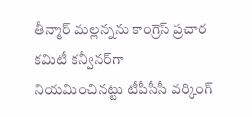తీన్మార్‌ మల్లన్నను కాంగ్రెస్‌ ప్రచార కమిటీ కన్వీనర్‌గా నియమించినట్టు టీపీసీసీ వర్కింగ్‌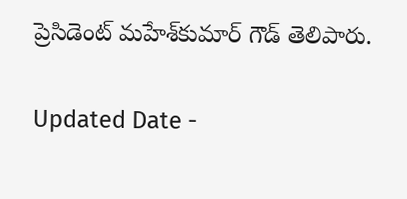ప్రెసిడెంట్‌ మహేశ్‌కుమార్‌ గౌడ్‌ తెలిపారు.

Updated Date -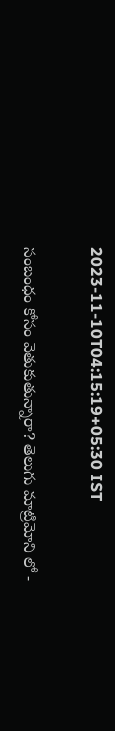2023-11-10T04:15:19+05:30 IST

సంబంధం కోసం వెతుకుతున్నారా? తెలుగు మాట్రిమోని లో -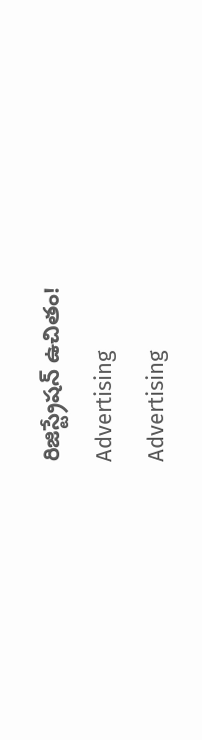రిజిస్ట్రేషన్ ఉచితం!
Advertising
Advertising